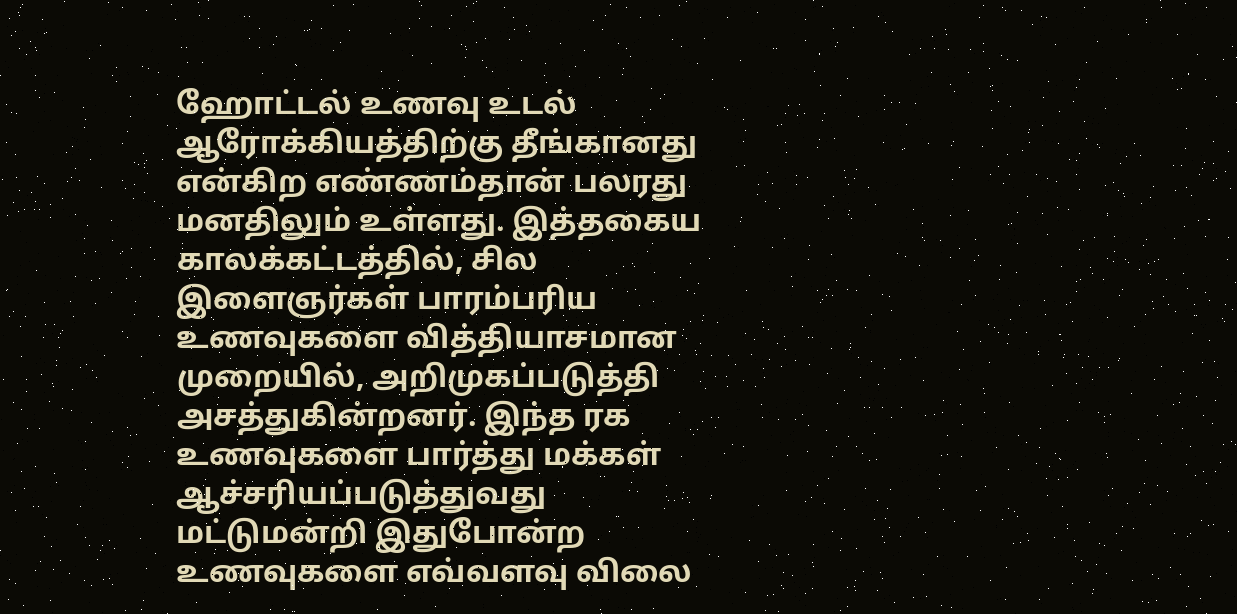ஹோட்டல் உணவு உடல் ஆரோக்கியத்திற்கு தீங்கானது என்கிற எண்ணம்தான் பலரது மனதிலும் உள்ளது. இத்தகைய காலக்கட்டத்தில், சில இளைஞர்கள் பாரம்பரிய உணவுகளை வித்தியாசமான முறையில், அறிமுகப்படுத்தி அசத்துகின்றனர். இந்த ரக உணவுகளை பார்த்து மக்கள் ஆச்சரியப்படுத்துவது மட்டுமன்றி இதுபோன்ற உணவுகளை எவ்வளவு விலை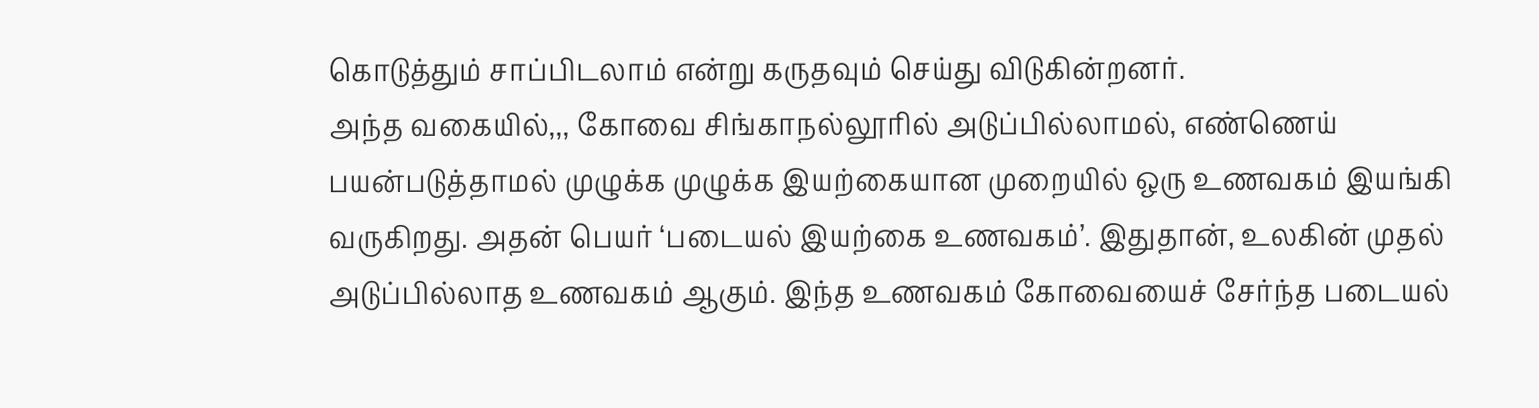கொடுத்தும் சாப்பிடலாம் என்று கருதவும் செய்து விடுகின்றனர்.
அந்த வகையில்,,, கோவை சிங்காநல்லூரில் அடுப்பில்லாமல், எண்ணெய் பயன்படுத்தாமல் முழுக்க முழுக்க இயற்கையான முறையில் ஒரு உணவகம் இயங்கி வருகிறது. அதன் பெயர் ‘படையல் இயற்கை உணவகம்’. இதுதான், உலகின் முதல் அடுப்பில்லாத உணவகம் ஆகும். இந்த உணவகம் கோவையைச் சேர்ந்த படையல்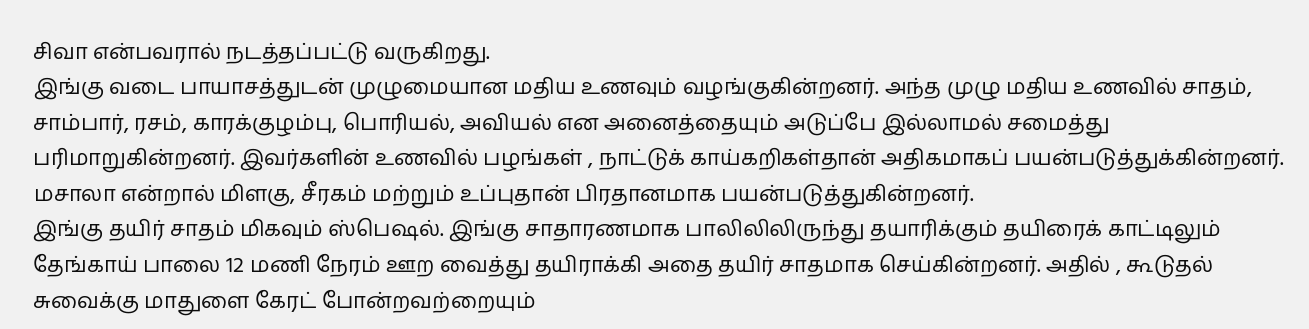சிவா என்பவரால் நடத்தப்பட்டு வருகிறது.
இங்கு வடை பாயாசத்துடன் முழுமையான மதிய உணவும் வழங்குகின்றனர். அந்த முழு மதிய உணவில் சாதம், சாம்பார், ரசம், காரக்குழம்பு, பொரியல், அவியல் என அனைத்தையும் அடுப்பே இல்லாமல் சமைத்து பரிமாறுகின்றனர். இவர்களின் உணவில் பழங்கள் , நாட்டுக் காய்கறிகள்தான் அதிகமாகப் பயன்படுத்துக்கின்றனர். மசாலா என்றால் மிளகு, சீரகம் மற்றும் உப்புதான் பிரதானமாக பயன்படுத்துகின்றனர்.
இங்கு தயிர் சாதம் மிகவும் ஸ்பெஷல். இங்கு சாதாரணமாக பாலிலிலிருந்து தயாரிக்கும் தயிரைக் காட்டிலும் தேங்காய் பாலை 12 மணி நேரம் ஊற வைத்து தயிராக்கி அதை தயிர் சாதமாக செய்கின்றனர். அதில் , கூடுதல் சுவைக்கு மாதுளை கேரட் போன்றவற்றையும்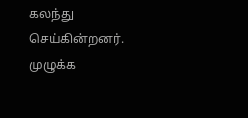கலந்து செய்கின்றனர்.
முழுக்க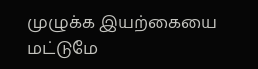முழுக்க இயற்கையை மட்டுமே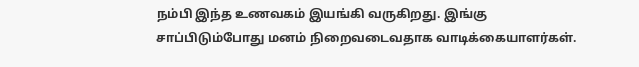நம்பி இந்த உணவகம் இயங்கி வருகிறது. இங்கு சாப்பிடும்போது மனம் நிறைவடைவதாக வாடிக்கையாளர்கள்.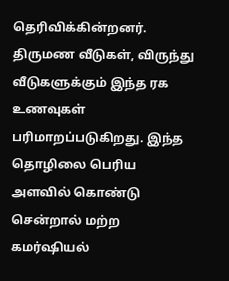தெரிவிக்கின்றனர். திருமண வீடுகள், விருந்து வீடுகளுக்கும் இந்த ரக உணவுகள் பரிமாறப்படுகிறது. இந்த தொழிலை பெரிய அளவில் கொண்டு சென்றால் மற்ற கமர்ஷியல்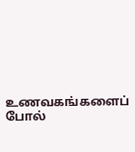உணவகங்களைப் போல்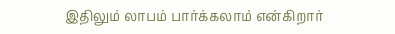இதிலும் லாபம் பார்க்கலாம் என்கிறார்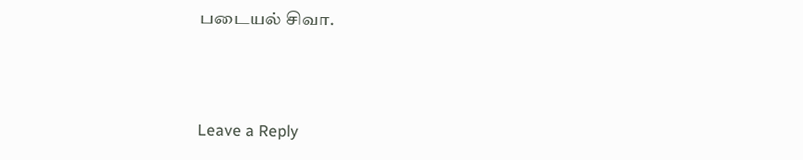படையல் சிவா.



Leave a Reply